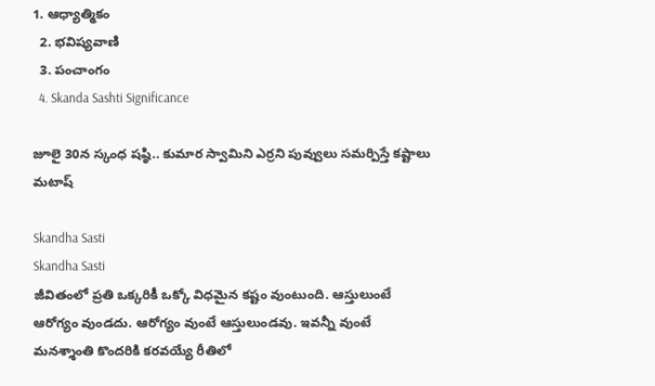1. ఆధ్యాత్మికం
  2. భవిష్యవాణి
  3. పంచాంగం
  4. Skanda Sashti Significance

జూలై 30న స్కంధ షష్ఠి.. కుమార స్వామిని ఎర్రని పువ్వులు సమర్పిస్తే కష్టాలు మటాష్

Skandha Sasti
Skandha Sasti
జీవితంలో ప్రతి ఒక్కరికీ ఒక్కో విధమైన కష్టం వుంటుంది. ఆస్తులుంటే ఆరోగ్యం వుండదు. ఆరోగ్యం వుంటే ఆస్తులుండవు. ఇవన్నీ వుంటే మనశ్శాంతి కొందరికి కరవయ్యే రీతిలో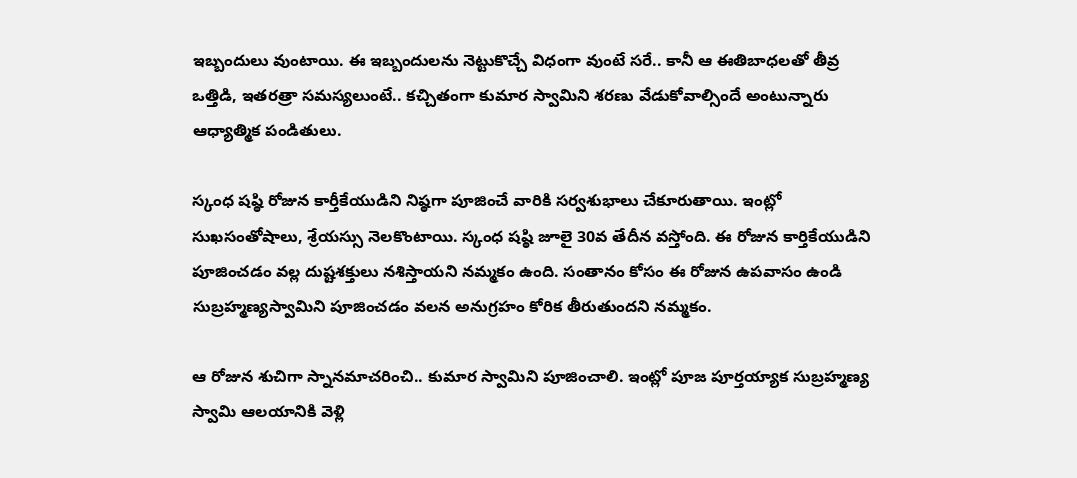ఇబ్బందులు వుంటాయి. ఈ ఇబ్బందులను నెట్టుకొచ్చే విధంగా వుంటే సరే.. కానీ ఆ ఈతిబాధలతో తీవ్ర ఒత్తిడి, ఇతరత్రా సమస్యలుంటే.. కచ్చితంగా కుమార స్వామిని శరణు వేడుకోవాల్సిందే అంటున్నారు ఆధ్యాత్మిక పండితులు.

స్కంధ షష్ఠి రోజున కార్తీకేయుడిని నిష్ఠగా పూజించే వారికి సర్వశుభాలు చేకూరుతాయి. ఇంట్లో సుఖసంతోషాలు, శ్రేయస్సు నెలకొంటాయి. స్కంధ షష్ఠి జూలై 30వ తేదీన వస్తోంది. ఈ రోజున కార్తికేయుడిని పూజించడం వల్ల దుష్టశక్తులు నశిస్తాయని నమ్మకం ఉంది. సంతానం కోసం ఈ రోజున ఉపవాసం ఉండి సుబ్రహ్మణ్యస్వామిని పూజించడం వలన అనుగ్రహం కోరిక తీరుతుందని నమ్మకం.

ఆ రోజున శుచిగా స్నానమాచరించి.. కుమార స్వామిని పూజించాలి. ఇంట్లో పూజ పూర్తయ్యాక సుబ్రహ్మణ్య స్వామి ఆలయానికి వెళ్లి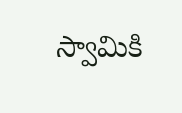స్వామికి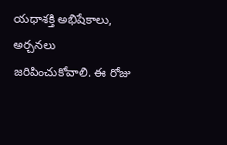యధాశక్తి అభిషేకాలు, అర్చనలు జరిపించుకోవాలి. ఈ రోజు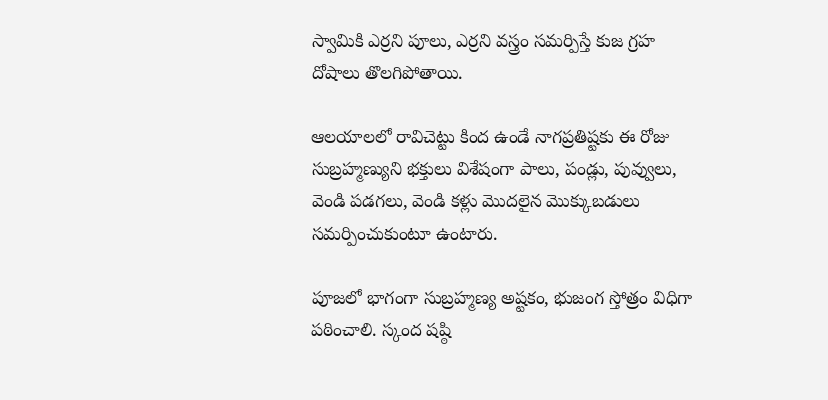స్వామికి ఎర్రని పూలు, ఎర్రని వస్త్రం సమర్పిస్తే కుజ గ్రహ దోషాలు తొలగిపోతాయి.

ఆలయాలలో రావిచెట్టు కింద ఉండే నాగప్రతిష్టకు ఈ రోజు సుబ్రహ్మణ్యుని భక్తులు విశేషంగా పాలు, పండ్లు, పువ్వులు, వెండి పడగలు, వెండి కళ్లు మొదలైన మొక్కుబడులు సమర్పించుకుంటూ ఉంటారు.

పూజలో భాగంగా సుబ్రహ్మణ్య అష్టకం, భుజంగ స్తోత్రం విధిగా పఠించాలి. స్కంద షష్ఠి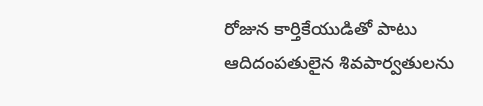రోజున కార్తికేయుడితో పాటు ఆదిదంపతులైన శివపార్వతులను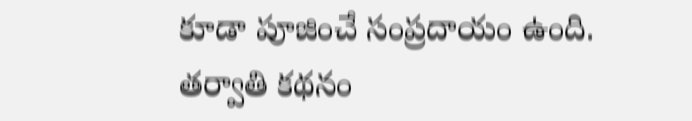కూడా పూజించే సంప్రదాయం ఉంది.
తర్వాతి కథనం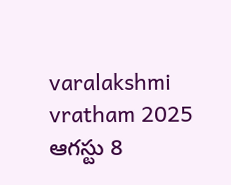varalakshmi vratham 2025 ఆగస్టు 8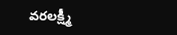వరలక్ష్మీ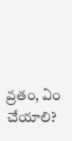వ్రతం, ఏం చేయాలి?